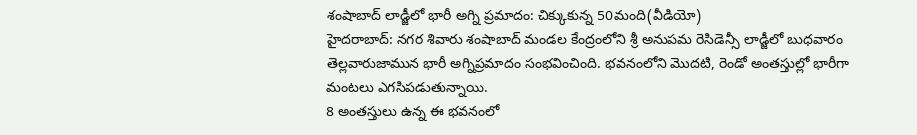శంషాబాద్ లాడ్జీలో భారీ అగ్ని ప్రమాదం: చిక్కుకున్న 50మంది(వీడియో)
హైదరాబాద్: నగర శివారు శంషాబాద్ మండల కేంద్రంలోని శ్రీ అనుపమ రెసిడెన్సీ లాడ్జీలో బుధవారం తెల్లవారుజామున భారీ అగ్నిప్రమాదం సంభవించింది. భవనంలోని మొదటి, రెండో అంతస్తుల్లో భారీగా మంటలు ఎగసిపడుతున్నాయి.
8 అంతస్తులు ఉన్న ఈ భవనంలో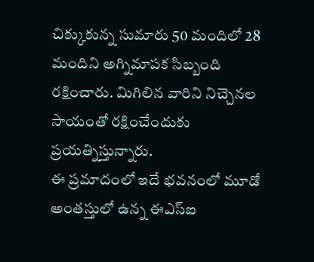చిక్కుకున్న సుమారు 50 మందిలో 28 మందిని అగ్నిమాపక సిబ్బంది రక్షించారు. మిగిలిన వారిని నిచ్చెనల సాయంతో రక్షించేందుకు ప్రయత్నిస్తున్నారు.
ఈ ప్రమాదంలో ఇదే భవనంలో మూడో అంతస్తులో ఉన్న ఈఎస్ఐ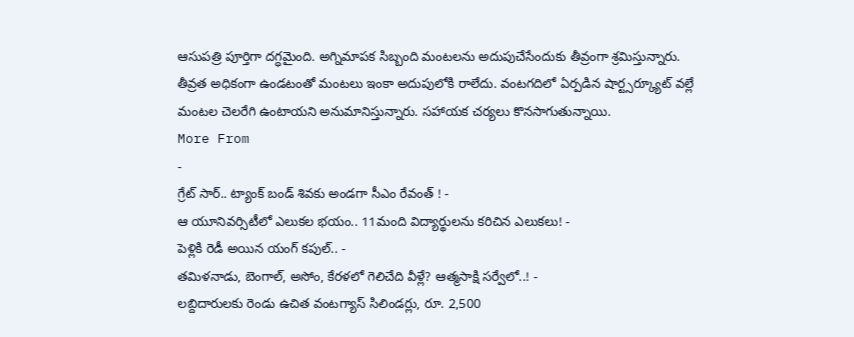ఆసుపత్రి పూర్తిగా దగ్ధమైంది. అగ్నిమాపక సిబ్బంది మంటలను అదుపుచేసేందుకు తీవ్రంగా శ్రమిస్తున్నారు.
తీవ్రత అధికంగా ఉండటంతో మంటలు ఇంకా అదుపులోకి రాలేదు. వంటగదిలో ఏర్పడిన షార్ట్సర్క్యూట్ వల్లే మంటల చెలరేగి ఉంటాయని అనుమానిస్తున్నారు. సహాయక చర్యలు కొనసాగుతున్నాయి.
More From
-
గ్రేట్ సార్.. ట్యాంక్ బండ్ శివకు అండగా సీఎం రేవంత్ ! -
ఆ యూనివర్సిటీలో ఎలుకల భయం.. 11మంది విద్యార్థులను కరిచిన ఎలుకలు! -
పెళ్లికి రెడీ అయిన యంగ్ కపుల్.. -
తమిళనాడు, బెంగాల్, అసోం, కేరళలో గెలిచేది వీళ్లే? ఆత్మసాక్షి సర్వేలో..! -
లబ్దిదారులకు రెండు ఉచిత వంటగ్యాస్ సిలిండర్లు, రూ. 2,500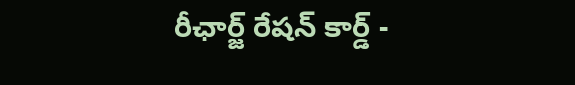రీఛార్జ్ రేషన్ కార్డ్ -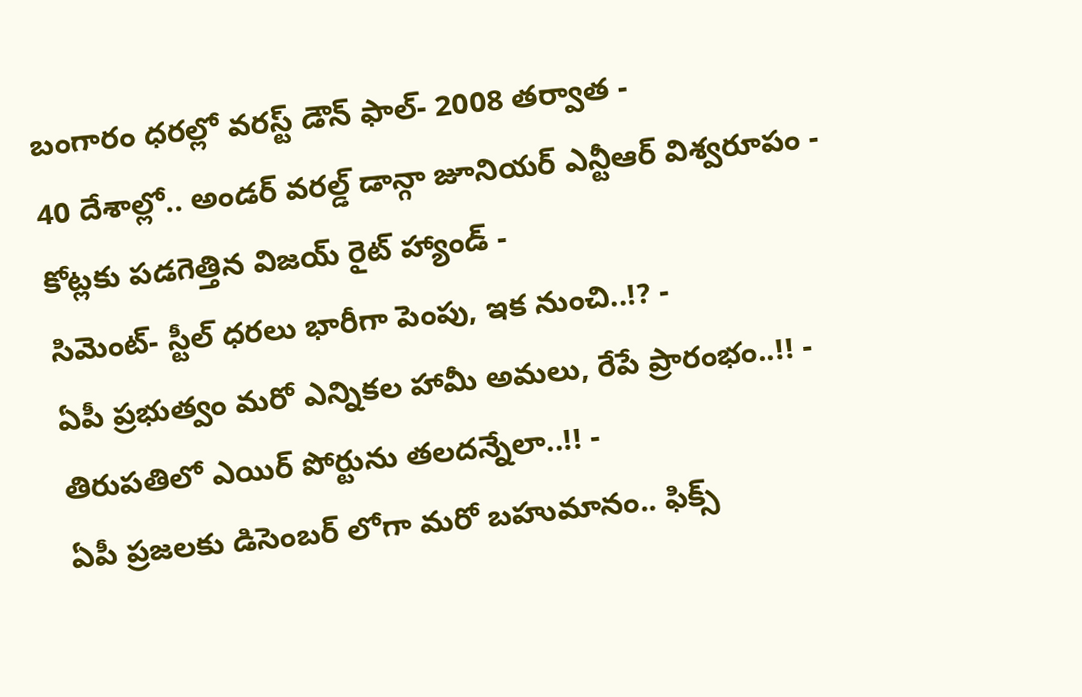బంగారం ధరల్లో వరస్ట్ డౌన్ ఫాల్- 2008 తర్వాత -
40 దేశాల్లో.. అండర్ వరల్డ్ డాన్గా జూనియర్ ఎన్టీఆర్ విశ్వరూపం -
కోట్లకు పడగెత్తిన విజయ్ రైట్ హ్యాండ్ -
సిమెంట్- స్టీల్ ధరలు భారీగా పెంపు, ఇక నుంచి..!? -
ఏపీ ప్రభుత్వం మరో ఎన్నికల హామీ అమలు, రేపే ప్రారంభం..!! -
తిరుపతిలో ఎయిర్ పోర్టును తలదన్నేలా..!! -
ఏపీ ప్రజలకు డిసెంబర్ లోగా మరో బహుమానం.. ఫిక్స్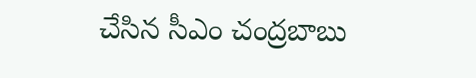చేసిన సీఎం చంద్రబాబు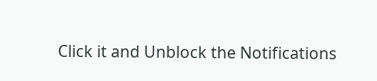Click it and Unblock the Notifications